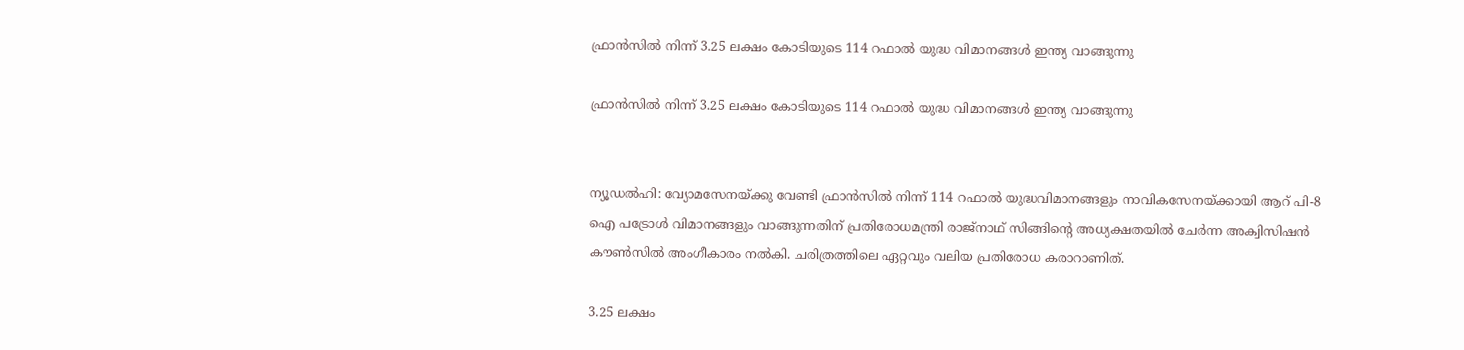ഫ്രാന്‍സില്‍ നിന്ന് 3.25 ലക്ഷം കോടിയുടെ 114 റഫാല്‍ യുദ്ധ വിമാനങ്ങള്‍ ഇന്ത്യ വാങ്ങുന്നു

ഫ്രാന്‍സില്‍ നിന്ന് 3.25 ലക്ഷം കോടിയുടെ 114 റഫാല്‍ യുദ്ധ വിമാനങ്ങള്‍ ഇന്ത്യ വാങ്ങുന്നു


ന്യൂഡല്‍ഹി: വ്യോമസേനയ്ക്കു വേണ്ടി ഫ്രാന്‍സില്‍ നിന്ന് 114 റഫാല്‍ യുദ്ധവിമാനങ്ങളും നാവികസേനയ്ക്കായി ആറ് പി-8 ഐ പട്രോള്‍ വിമാനങ്ങളും വാങ്ങുന്നതിന് പ്രതിരോധമന്ത്രി രാജ്‌നാഥ് സിങ്ങിന്റെ അധ്യക്ഷതയില്‍ ചേര്‍ന്ന അക്വിസിഷന്‍ കൗണ്‍സില്‍ അംഗീകാരം നല്‍കി. ചരിത്രത്തിലെ ഏറ്റവും വലിയ പ്രതിരോധ കരാറാണിത്.

3.25 ലക്ഷം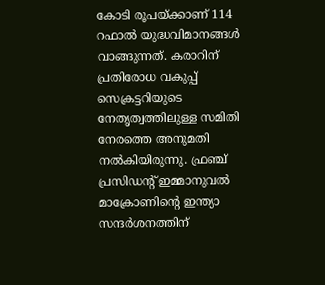കോടി രൂപയ്ക്കാണ് 114 റഫാല്‍ യുദ്ധവിമാനങ്ങള്‍ വാങ്ങുന്നത്. കരാറിന് പ്രതിരോധ വകുപ്പ് സെക്രട്ടറിയുടെ നേതൃത്വത്തിലുള്ള സമിതി നേരത്തെ അനുമതി നല്‍കിയിരുന്നു. ഫ്രഞ്ച് പ്രസിഡന്റ് ഇമ്മാനുവല്‍ മാക്രോണിന്റെ ഇന്ത്യാ സന്ദര്‍ശനത്തിന്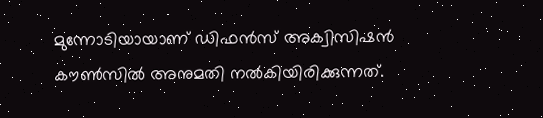മുന്നോടിയായാണ് ഡിഫന്‍സ് അക്വിസിഷന്‍ കൗണ്‍സില്‍ അനുമതി നല്‍കിയിരിക്കുന്നത്.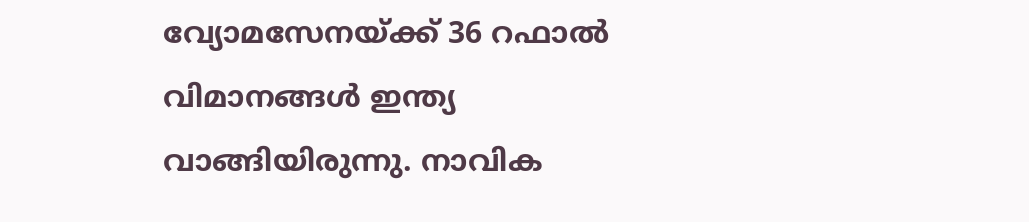വ്യോമസേനയ്ക്ക് 36 റഫാല്‍ വിമാനങ്ങള്‍ ഇന്ത്യ വാങ്ങിയിരുന്നു. നാവിക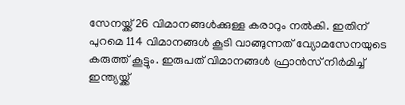സേനയ്ക്ക് 26 വിമാനങ്ങള്‍ക്കുള്ള കരാറും നല്‍കി. ഇതിന് പുറമെ 114 വിമാനങ്ങള്‍ കൂടി വാങ്ങുന്നത് വ്യോമസേനയുടെ കരുത്ത് കൂട്ടും. ഇരുപത് വിമാനങ്ങള്‍ ഫ്രാന്‍സ് നിര്‍മിച്ച് ഇന്ത്യയ്ക്ക്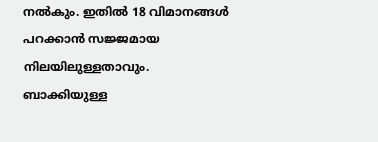നല്‍കും. ഇതില്‍ 18 വിമാനങ്ങള്‍ പറക്കാന്‍ സജ്ജമായ നിലയിലുള്ളതാവും. ബാക്കിയുള്ള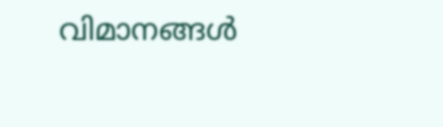വിമാനങ്ങള്‍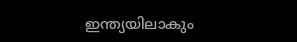ഇന്ത്യയിലാകും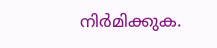നിര്‍മിക്കുക.